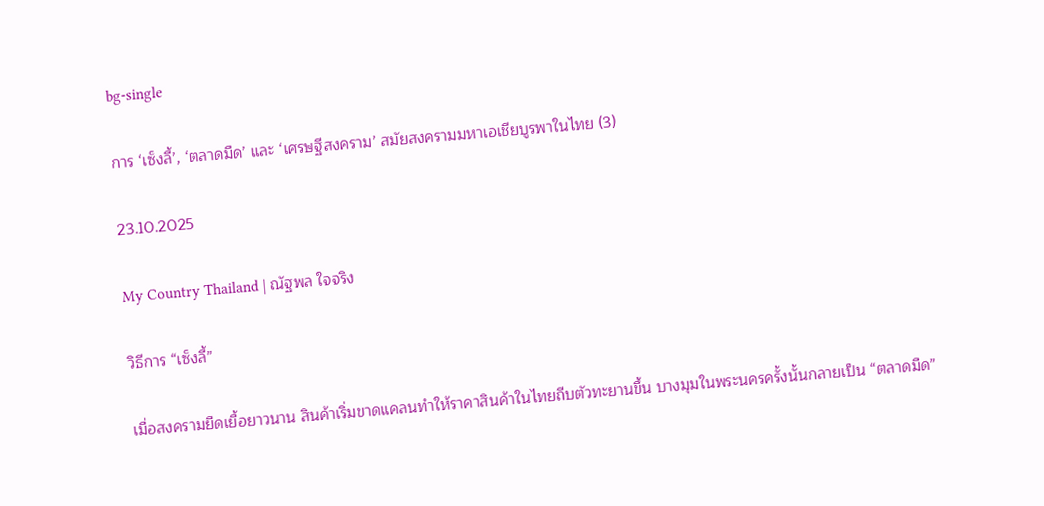bg-single

การ ‘เซ็งลี้’, ‘ตลาดมืด’ และ ‘เศรษฐีสงคราม’ สมัยสงครามมหาเอเชียบูรพาในไทย (3)

23.10.2025

My Country Thailand | ณัฐพล ใจจริง

วิธีการ “เซ็งลี้”

เมื่อสงครามยืดเยื้อยาวนาน สินค้าเริ่มขาดแคลนทำให้ราคาสินค้าในไทยถีบตัวทะยานขึ้น บางมุมในพระนครครั้งนั้นกลายเป็น “ตลาดมืด”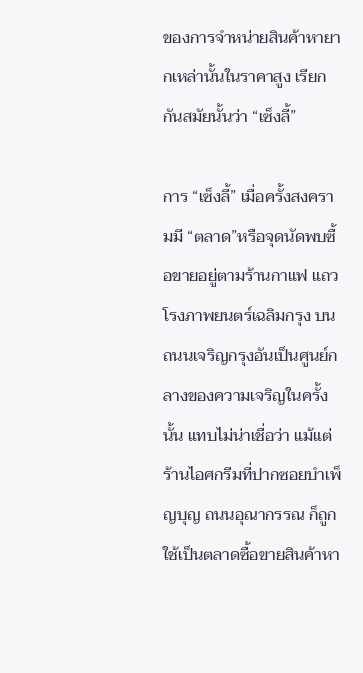ของการจำหน่ายสินค้าหายากเหล่านั้นในราคาสูง เรียกกันสมัยนั้นว่า “เซ็งลี้”

การ “เซ็งลี้” เมื่อครั้งสงครามมี “ตลาด”หรือจุดนัดพบซื้อขายอยู่ตามร้านกาแฟ แถวโรงภาพยนตร์เฉลิมกรุง บนถนนเจริญกรุงอันเป็นศูนย์กลางของความเจริญในครั้งนั้น แทบไม่น่าเชื่อว่า แม้แต่ร้านไอศกรีมที่ปากซอยบำเพ็ญบุญ ถนนอุณากรรณ ก็ถูกใช้เป็นตลาดซื้อขายสินค้าหา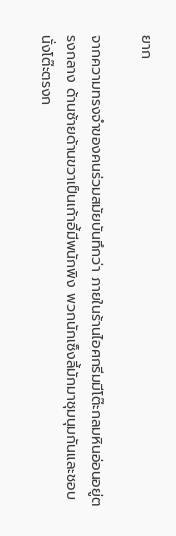ยาก

จากความทรงจำของคนร่วมสมัยบันทึกว่า ภายในร้านไอศกรีมมีโต๊ะกลมหินอ่อนอยู่ตรงกลาง ด้านซ้ายด้านขวาเป็นเก้าอี้มีพนักพิง พวกนักเซ็งลี้มักมาชุมนุมกันและชอบนั่งโต๊ะตรงก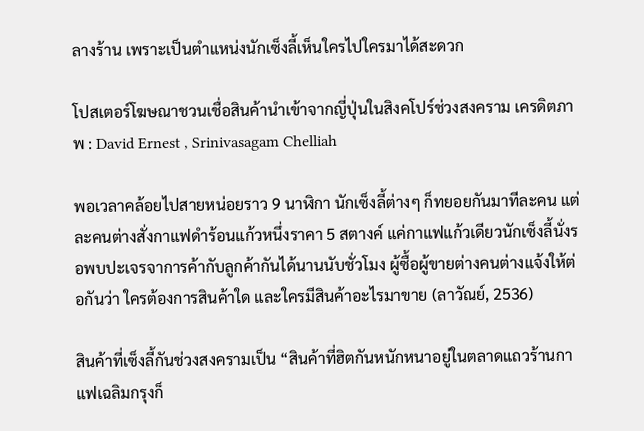ลางร้าน เพราะเป็นตำแหน่งนักเซ็งลี้เห็นใครไปใครมาได้สะดวก

โปสเตอร์โฆษณาชวนเชื่อสินค้านำเข้าจากญี่ปุ่นในสิงคโปร์ช่วงสงคราม เครดิตภาพ : David Ernest , Srinivasagam Chelliah

พอเวลาคล้อยไปสายหน่อยราว 9 นาฬิกา นักเซ็งลี้ต่างๆ ก็ทยอยกันมาทีละคน แต่ละคนต่างสั่งกาแฟดำร้อนแก้วหนึ่งราคา 5 สตางค์ แค่กาแฟแก้วเดียวนักเซ็งลี้นั่งรอพบปะเจรจาการค้ากับลูกค้ากันได้นานนับชั่วโมง ผู้ซื้อผู้ขายต่างคนต่างแจ้งให้ต่อกันว่า ใครต้องการสินค้าใด และใครมีสินค้าอะไรมาขาย (ลาวัณย์, 2536)

สินค้าที่เซ็งลี้กันช่วงสงครามเป็น “สินค้าที่ฮิตกันหนักหนาอยู่ในตลาดแถวร้านกาแฟเฉลิมกรุงก็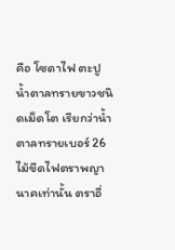คือ โซดาไฟ ตะปู น้ำตาลทรายขาวชนิดเม็ดโต เรียกว่าน้ำตาลทรายเบอร์ 26 ไม้ขีดไฟตราพญานาคเท่านั้น ตราอื่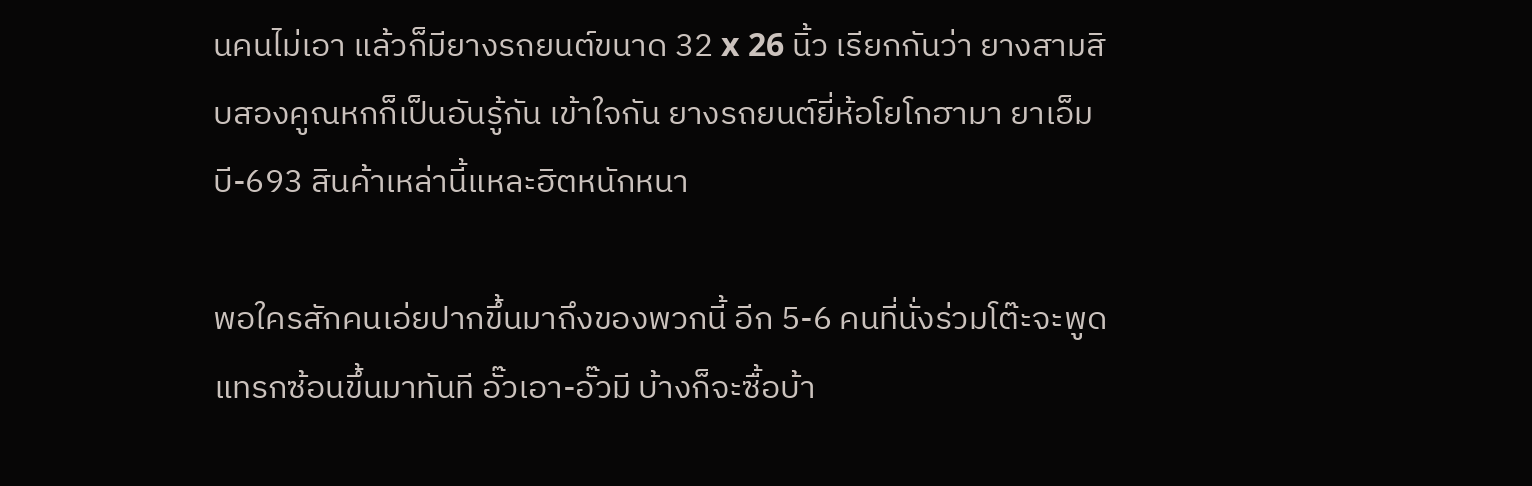นคนไม่เอา แล้วก็มียางรถยนต์ขนาด 32 x 26 นิ้ว เรียกกันว่า ยางสามสิบสองคูณหกก็เป็นอันรู้กัน เข้าใจกัน ยางรถยนต์ยี่ห้อโยโกฮามา ยาเอ็มบี-693 สินค้าเหล่านี้แหละฮิตหนักหนา

พอใครสักคนเอ่ยปากขึ้นมาถึงของพวกนี้ อีก 5-6 คนที่นั่งร่วมโต๊ะจะพูดแทรกซ้อนขึ้นมาทันที อั๊วเอา-อั๊วมี บ้างก็จะซื้อบ้า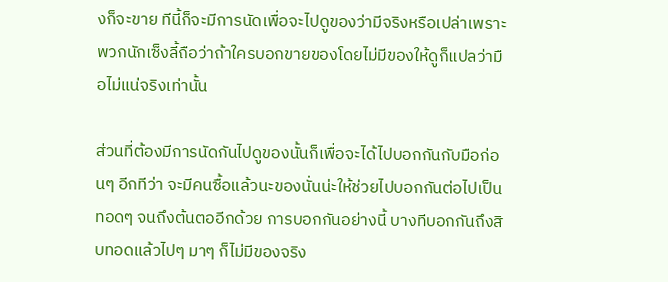งก็จะขาย ทีนี้ก็จะมีการนัดเพื่อจะไปดูของว่ามีจริงหรือเปล่าเพราะพวกนักเซ็งลี้ถือว่าถ้าใครบอกขายของโดยไม่มีของให้ดูก็แปลว่ามือไม่แน่จริงเท่านั้น

ส่วนที่ต้องมีการนัดกันไปดูของนั้นก็เพื่อจะได้ไปบอกกันกับมือก่อนๆ อีกทีว่า จะมีคนซื้อแล้วนะของนั่นน่ะให้ช่วยไปบอกกันต่อไปเป็นทอดๆ จนถึงต้นตออีกด้วย การบอกกันอย่างนี้ บางทีบอกกันถึงสิบทอดแล้วไปๆ มาๆ ก็ไม่มีของจริง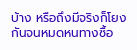บ้าง หรือถึงมีจริงก็โยงกันจนหมดหนทางซื้อ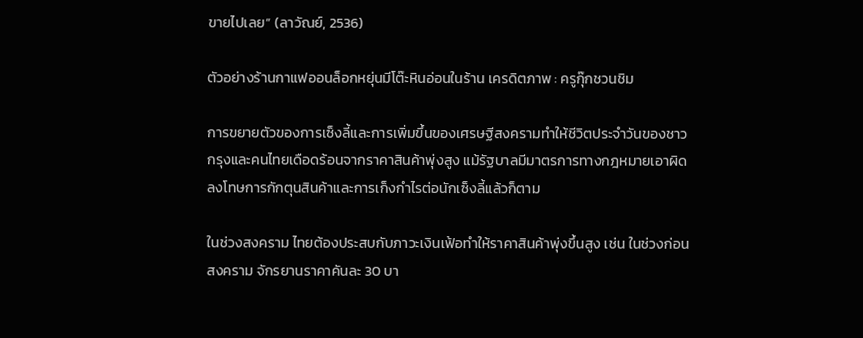ขายไปเลย” (ลาวัณย์, 2536)

ตัวอย่างร้านกาแฟออนล็อกหยุ่นมีโต๊ะหินอ่อนในร้าน เครดิตภาพ : ครูกุ๊กชวนชิม

การขยายตัวของการเซ็งลี้และการเพิ่มขึ้นของเศรษฐีสงครามทำให้ชีวิตประจำวันของชาวกรุงและคนไทยเดือดร้อนจากราคาสินค้าพุ่งสูง แม้รัฐบาลมีมาตรการทางกฎหมายเอาผิดลงโทษการกักตุนสินค้าและการเก็งกำไรต่อนักเซ็งลี้แล้วก็ตาม

ในช่วงสงคราม ไทยต้องประสบกับภาวะเงินเฟ้อทำให้ราคาสินค้าพุ่งขึ้นสูง เช่น ในช่วงก่อนสงคราม จักรยานราคาคันละ 30 บา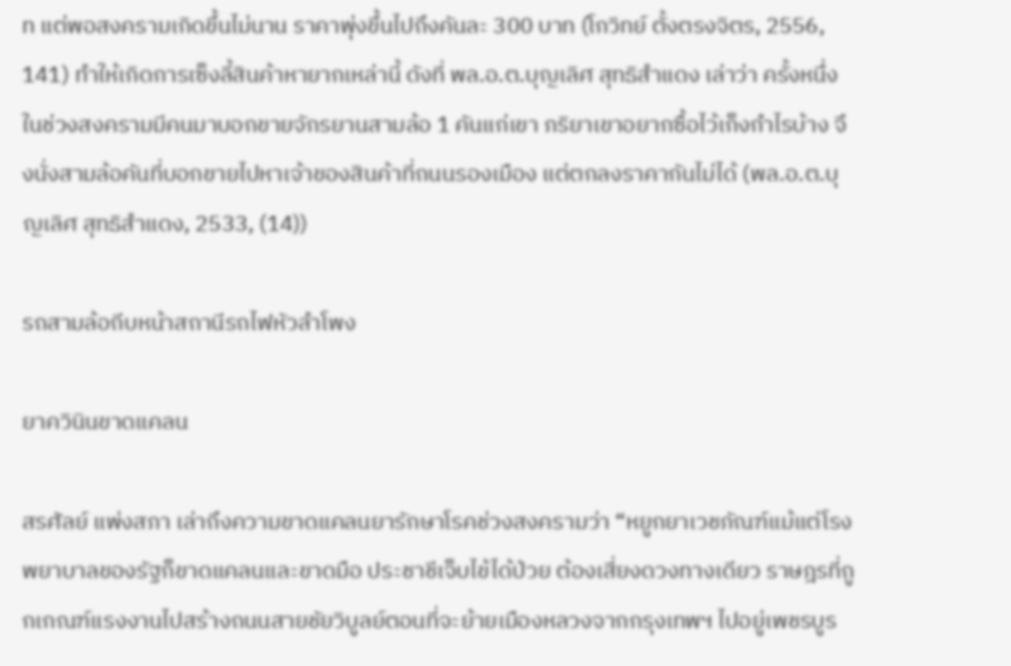ท แต่พอสงครามเกิดขึ้นไม่นาน ราคาพุ่งขึ้นไปถึงคันละ 300 บาท (โกวิทย์ ตั้งตรงจิตร, 2556, 141) ทำให้เกิดการเซ็งลี้สินค้าหายากเหล่านี้ ดังที่ พล.อ.ต.บุญเลิศ สุทธิสำแดง เล่าว่า ครั้งหนึ่งในช่วงสงครามมีคนมาบอกขายจักรยานสามล้อ 1 คันแก่เขา ภริยาเขาอยากซื้อไว้เก็งกำไรบ้าง จึงนั่งสามล้อคันที่บอกขายไปหาเจ้าของสินค้าที่ถนนรองเมือง แต่ตกลงราคากันไม่ได้ (พล.อ.ต.บุญเลิศ สุทธิสำแดง, 2533, (14))

รถสามล้อถีบหน้าสถานีรถไฟหัวลำโพง

ยาควินินขาดแคลน

สรศัลย์ แพ่งสภา เล่าถึงความขาดแคลนยารักษาโรคช่วงสงครามว่า “หยูกยาเวชภัณฑ์แม้แต่โรงพยาบาลของรัฐก็ขาดแคลนและขาดมือ ประชาชีเจ็บไข้ได้ป่วย ต้องเสี่ยงดวงทางเดียว ราษฎรที่ถูกเกณฑ์แรงงานไปสร้างถนนสายชัยวิบูลย์ตอนที่จะย้ายเมืองหลวงจากกรุงเทพฯ ไปอยู่เพชรบูร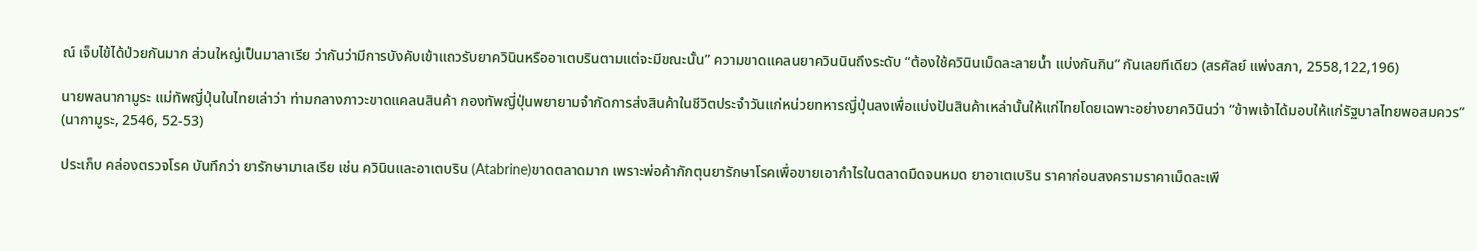ณ์ เจ็บไข้ได้ป่วยกันมาก ส่วนใหญ่เป็นมาลาเรีย ว่ากันว่ามีการบังคับเข้าแถวรับยาควินินหรืออาเตบรินตามแต่จะมีขณะนั้น” ความขาดแคลนยาควินนินถึงระดับ “ต้องใช้ควินินเม็ดละลายน้ำ แบ่งกันกิน” กันเลยทีเดียว (สรศัลย์ แพ่งสภา, 2558,122,196)

นายพลนากามูระ แม่ทัพญี่ปุ่นในไทยเล่าว่า ท่ามกลางภาวะขาดแคลนสินค้า กองทัพญี่ปุ่นพยายามจำกัดการส่งสินค้าในชีวิตประจำวันแก่หน่วยทหารญี่ปุ่นลงเพื่อแบ่งปันสินค้าเหล่านั้นให้แก่ไทยโดยเฉพาะอย่างยาควินินว่า “ข้าพเจ้าได้มอบให้แก่รัฐบาลไทยพอสมควร” (นากามูระ, 2546, 52-53)

ประเก็บ คล่องตรวจโรค บันทึกว่า ยารักษามาเลเรีย เช่น ควินินและอาเตบริน (Atabrine)ขาดตลาดมาก เพราะพ่อค้ากักตุนยารักษาโรคเพื่อขายเอากำไรในตลาดมืดจนหมด ยาอาเตเบริน ราคาก่อนสงครามราคาเม็ดละเพี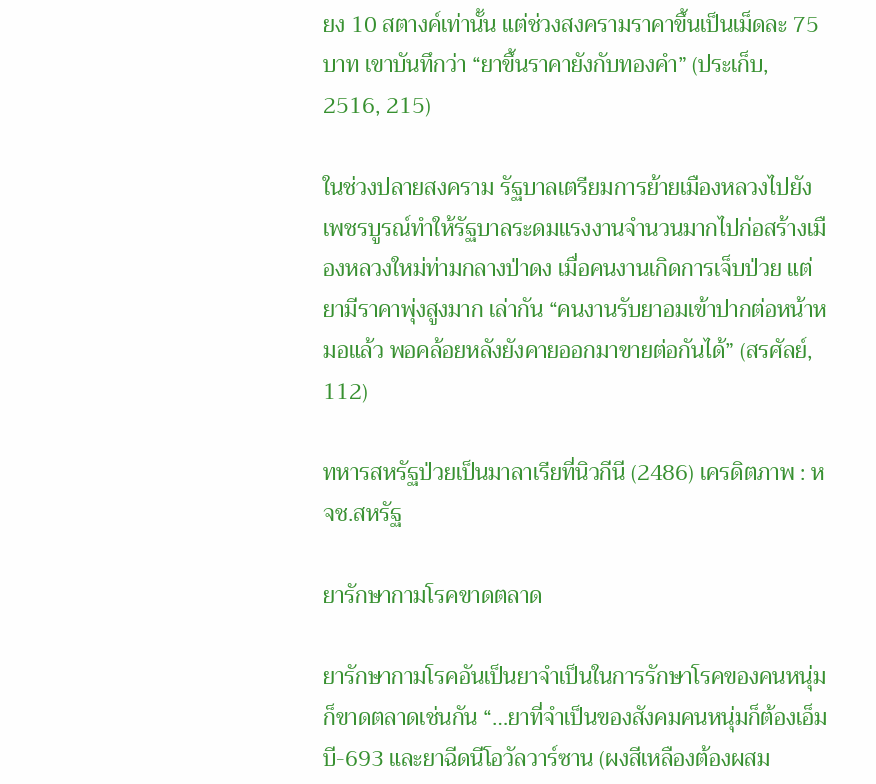ยง 10 สตางค์เท่านั้น แต่ช่วงสงครามราคาขึ้นเป็นเม็ดละ 75 บาท เขาบันทึกว่า “ยาขึ้นราคายังกับทองคำ” (ประเก็บ, 2516, 215)

ในช่วงปลายสงคราม รัฐบาลเตรียมการย้ายเมืองหลวงไปยังเพชรบูรณ์ทำให้รัฐบาลระดมแรงงานจำนวนมากไปก่อสร้างเมืองหลวงใหม่ท่ามกลางป่าดง เมื่อคนงานเกิดการเจ็บป่วย แต่ยามีราคาพุ่งสูงมาก เล่ากัน “คนงานรับยาอมเข้าปากต่อหน้าหมอแล้ว พอคล้อยหลังยังคายออกมาขายต่อกันได้” (สรศัลย์, 112)

ทหารสหรัฐป่วยเป็นมาลาเรียที่นิวกีนี (2486) เครดิตภาพ : หจช.สหรัฐ

ยารักษากามโรคขาดตลาด

ยารักษากามโรคอันเป็นยาจำเป็นในการรักษาโรคของคนหนุ่มก็ขาดตลาดเช่นกัน “…ยาที่จำเป็นของสังคมคนหนุ่มก็ต้องเอ็มบี-693 และยาฉีดนีโอวัลวาร์ซาน (ผงสีเหลืองต้องผสม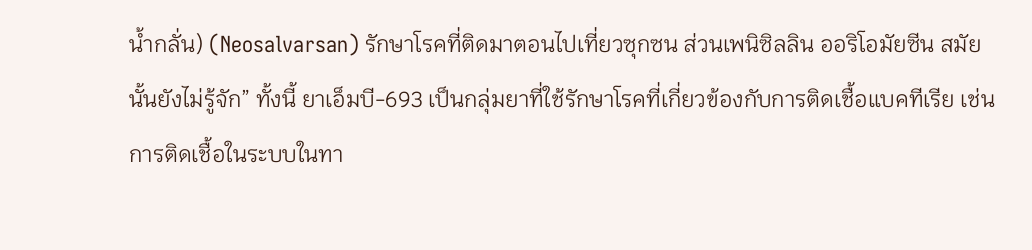น้ำกลั่น) (Neosalvarsan) รักษาโรคที่ติดมาตอนไปเที่ยวซุกซน ส่วนเพนิซิลลิน ออริโอมัยซีน สมัยนั้นยังไม่รู้จัก” ทั้งนี้ ยาเอ็มบี-693 เป็นกลุ่มยาที่ใช้รักษาโรคที่เกี่ยวข้องกับการติดเชื้อแบคทีเรีย เช่น การติดเชื้อในระบบในทา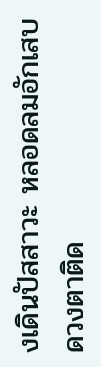งเดินปัสสาวะ หลอดลมอักเสบ ดวงตาติด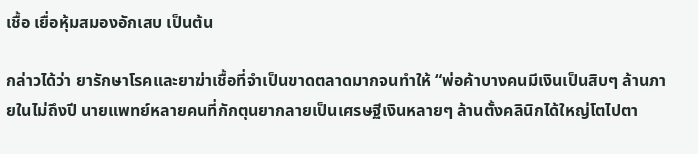เชื้อ เยื่อหุ้มสมองอักเสบ เป็นต้น

กล่าวได้ว่า ยารักษาโรคและยาฆ่าเชื้อที่จำเป็นขาดตลาดมากจนทำให้ “พ่อค้าบางคนมีเงินเป็นสิบๆ ล้านภายในไม่ถึงปี นายแพทย์หลายคนที่กักตุนยากลายเป็นเศรษฐีเงินหลายๆ ล้านตั้งคลินิกได้ใหญ่โตไปตา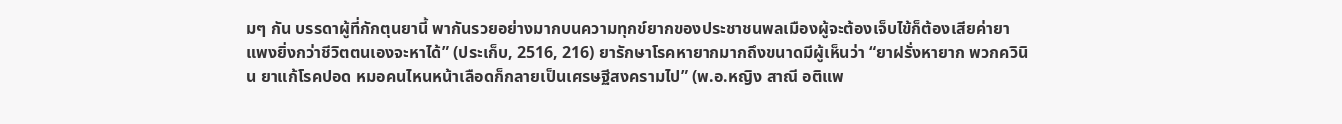มๆ กัน บรรดาผู้ที่กักตุนยานี้ พากันรวยอย่างมากบนความทุกข์ยากของประชาชนพลเมืองผู้จะต้องเจ็บไข้ก็ต้องเสียค่ายาแพงยิ่งกว่าชีวิตตนเองจะหาได้” (ประเก็บ, 2516, 216) ยารักษาโรคหายากมากถึงขนาดมีผู้เห็นว่า “ยาฝรั่งหายาก พวกควินิน ยาแก้โรคปอด หมอคนไหนหน้าเลือดก็กลายเป็นเศรษฐีสงครามไป” (พ.อ.หญิง สาณี อติแพ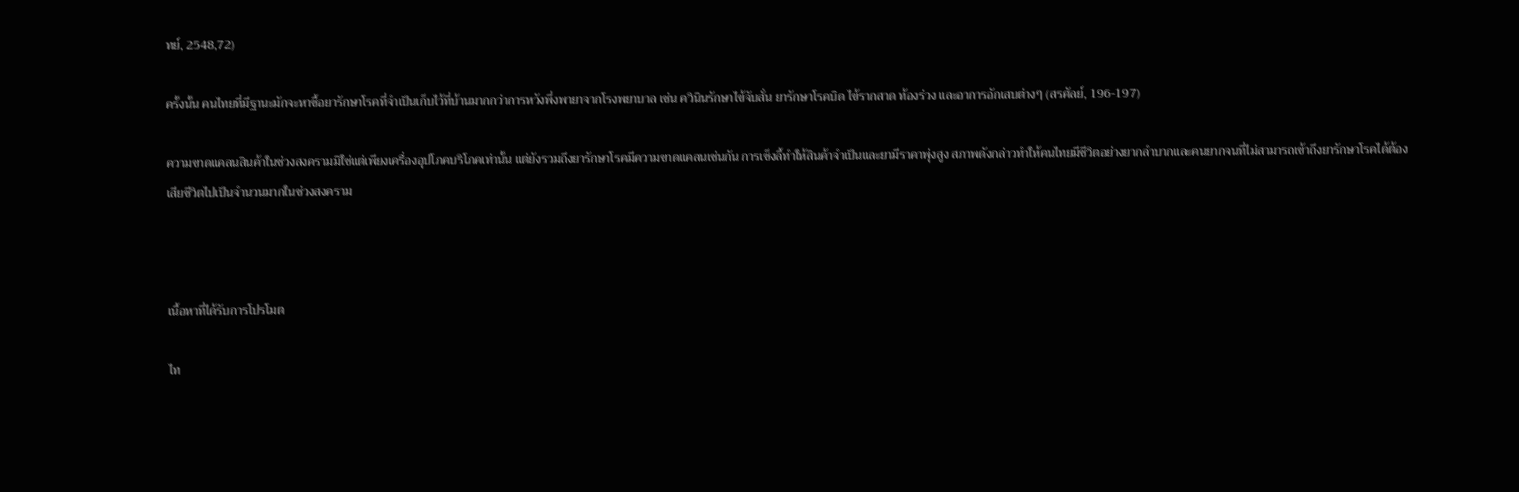ทย์, 2548,72)

ครั้งนั้น คนไทยที่มีฐานะมักจะหาซื้อยารักษาโรคที่จำเป็นเก็บไว้ที่บ้านมากกว่าการหวังพึ่งพายาจากโรงพยาบาล เช่น ควินินรักษาไข้จับสั่น ยารักษาโรคบิด ไข้รากสาด ท้องร่วง และอาการอักเสบต่างๆ (สรศัลย์, 196-197)

ความขาดแคลนสินค้าในช่วงสงครามมิใช่แต่เพียงเครื่องอุปโภคบริโภคเท่านั้น แต่ยังรวมถึงยารักษาโรคมีความขาดแคลนเช่นกัน การเซ็งลี้ทำให้สินค้าจำเป็นและยามีราคาพุ่งสูง สภาพดังกล่าวทำให้คนไทยมีชีวิตอย่างยากลำบากและคนยากจนที่ไม่สามารถเข้าถึงยารักษาโรคได้ต้องเสียชีวิตไปเป็นจำนวนมากในช่วงสงคราม



เนื้อหาที่ได้รับการโปรโมต

ไท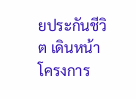ยประกันชีวิต เดินหน้าโครงการ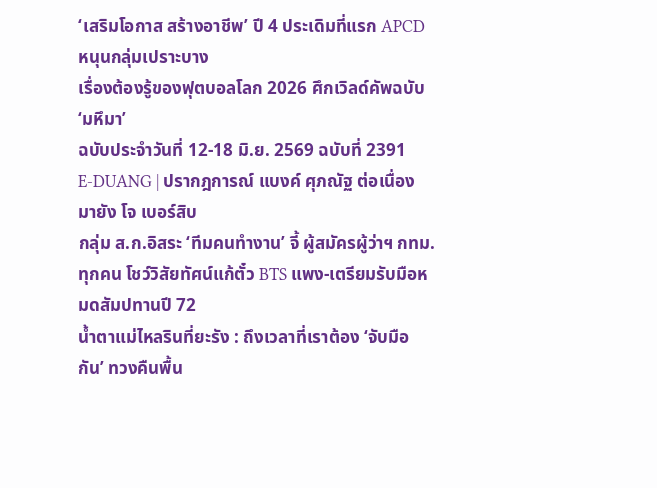‘เสริมโอกาส สร้างอาชีพ’ ปี 4 ประเดิมที่แรก APCD หนุนกลุ่มเปราะบาง
เรื่องต้องรู้ของฟุตบอลโลก 2026 ศึกเวิลด์คัพฉบับ ‘มหึมา’
ฉบับประจำวันที่ 12-18 มิ.ย. 2569 ฉบับที่ 2391
E-DUANG | ปรากฎการณ์ แบงค์ ศุภณัฐ ต่อเนื่อง มายัง โจ เบอร์สิบ
กลุ่ม ส.ก.อิสระ ‘ทีมคนทำงาน’ จี้ ผู้สมัครผู้ว่าฯ กทม.ทุกคน โชว์วิสัยทัศน์แก้ตั๋ว BTS แพง-เตรียมรับมือหมดสัมปทานปี 72
น้ำตาแม่ไหลรินที่ยะรัง : ถึงเวลาที่เราต้อง ‘จับมือกัน’ ทวงคืนพื้น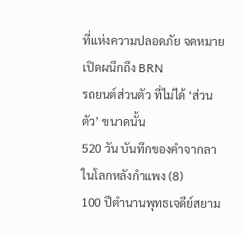ที่แห่งความปลอดภัย จดหมายเปิดผนึกถึง BRN
รถยนต์ส่วนตัว ที่ไม่ได้ ‘ส่วนตัว’ ขนาดนั้น
520 วัน บันทึกของคำจากลา ในโลกหลังกำแพง (8)
100 ปีตำนานพุทธเจดีย์สยาม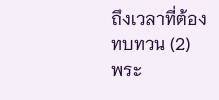ถึงเวลาที่ต้องทบทวน (2)
พระ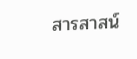สารสาสน์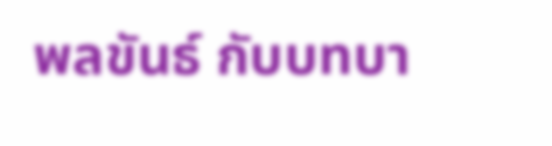พลขันธ์ กับบทบา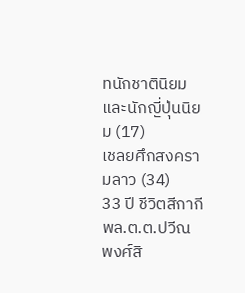ทนักชาตินิยมและนักญี่ปุ่นนิยม (17)
เชลยศึกสงครามลาว (34)
33 ปี ชีวิตสีกากี พล.ต.ต.ปวีณ พงศ์สิ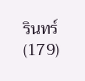รินทร์ (179)